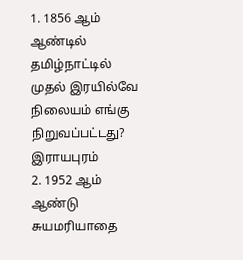1. 1856 ஆம் ஆண்டில் தமிழ்நாட்டில் முதல் இரயில்வே நிலையம் எங்கு நிறுவப்பட்டது?
இராயபுரம்
2. 1952 ஆம் ஆண்டு சுயமரியாதை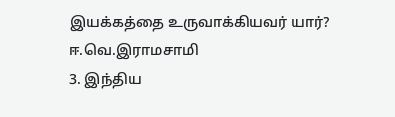இயக்கத்தை உருவாக்கியவர் யார்?
ஈ.வெ.இராமசாமி
3. இந்திய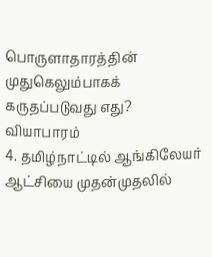பொருளாதாரத்தின் முதுகெலும்பாகக் கருதப்படுவது எது?
வியாபாரம்
4. தமிழ்நாட்டில் ஆங்கிலேயர் ஆட்சியை முதன்முதலில்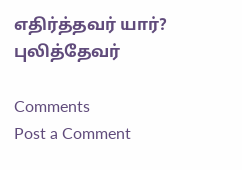எதிர்த்தவர் யார்?
புலித்தேவர்

Comments
Post a Comment